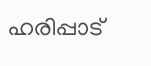ഹരിപ്പാട്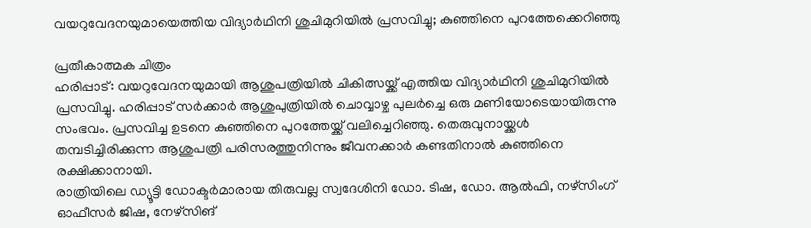വയറുവേദനയുമായെത്തിയ വിദ്യാർഥിനി ശുചിമുറിയിൽ പ്രസവിച്ചു; കുഞ്ഞിനെ പുറത്തേക്കെറിഞ്ഞു

പ്രതീകാത്മക ചിത്രം
ഹരിപ്പാട്: വയറുവേദനയുമായി ആശുപത്രിയിൽ ചികിത്സയ്ക്ക് എത്തിയ വിദ്യാർഥിനി ശുചിമുറിയിൽ പ്രസവിച്ചു. ഹരിപ്പാട് സർക്കാർ ആശുപുത്രിയിൽ ചൊവ്വാഴ്ച പുലർച്ചെ ഒരു മണിയോടെയായിരുന്നു സംഭവം. പ്രസവിച്ച ഉടനെ കുഞ്ഞിനെ പുറത്തേയ്ക്ക് വലിച്ചെറിഞ്ഞു. തെരുവുനായ്ക്കൾ തമ്പടിച്ചിരിക്കുന്ന ആശുപത്രി പരിസരത്തുനിന്നും ജീവനക്കാർ കണ്ടതിനാൽ കുഞ്ഞിനെ രക്ഷിക്കാനായി.
രാത്രിയിലെ ഡ്യൂട്ടി ഡോക്ടർമാരായ തിരുവല്ല സ്വദേശിനി ഡോ. ടിഷ, ഡോ. ആൽഫി, നഴ്സിംഗ് ഓഫീസർ ജിഷ, നേഴ്സിങ്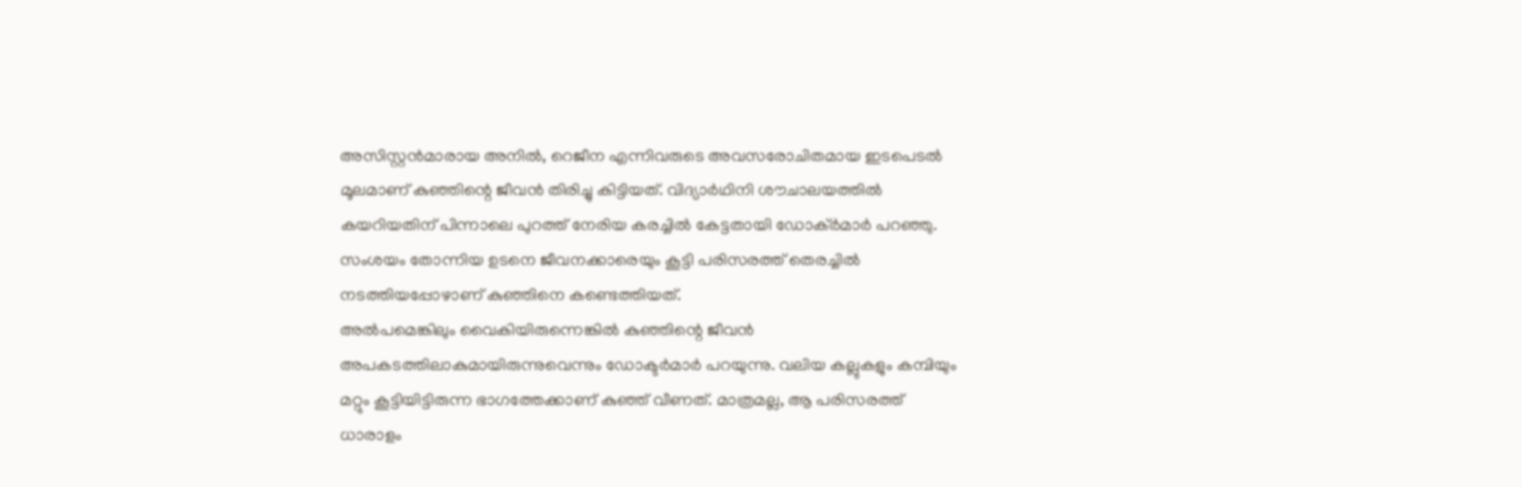അസിസ്റ്റൻമാരായ അനിൽ, റെജീന എന്നിവരുടെ അവസരോചിതമായ ഇടപെടൽ മൂലമാണ് കുഞ്ഞിന്റെ ജീവൻ തിരിച്ചു കിട്ടിയത്. വിദ്യാർഥിനി ശൗചാലയത്തിൽ കയറിയതിന് പിന്നാലെ പുറത്ത് നേരിയ കരച്ചിൽ കേട്ടതായി ഡോക്ർമാർ പറഞ്ഞു. സംശയം തോന്നിയ ഉടനെ ജീവനക്കാരെയും കൂട്ടി പരിസരത്ത് തെരച്ചിൽ നടത്തിയപ്പോഴാണ് കുഞ്ഞിനെ കണ്ടെത്തിയത്.
അൽപമെങ്കിലും വൈകിയിരുന്നെങ്കിൽ കുഞ്ഞിന്റെ ജീവൻ അപകടത്തിലാകുമായിരുന്നുവെന്നും ഡോക്ടർമാർ പറയുന്നു. വലിയ കല്ലുകളും കമ്പിയും മറ്റും കൂട്ടിയിട്ടിരുന്ന ഭാഗത്തേക്കാണ് കുഞ്ഞ് വീണത്. മാത്രമല്ല, ആ പരിസരത്ത് ധാരാളം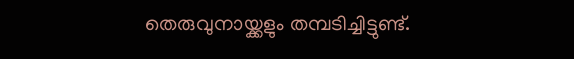തെരുവുനായ്ക്കളും തമ്പടിച്ചിട്ടുണ്ട്.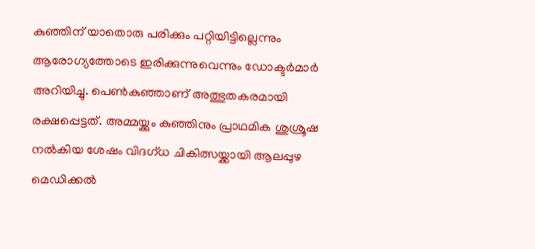കുഞ്ഞിന് യാതൊരു പരിക്കും പറ്റിയിട്ടില്ലെന്നും ആരോഗ്യത്തോടെ ഇരിക്കുന്നുവെന്നും ഡോക്ടർമാർ അറിയിച്ചു. പെൺകുഞ്ഞാണ് അത്ഭുതകരമായി രക്ഷപ്പെട്ടത്. അമ്മയ്ക്കും കുഞ്ഞിനും പ്രാഥമിക ശുശ്രൂഷ നൽകിയ ശേഷം വിദഗ്ധ ചികിത്സയ്ക്കായി ആലപ്പുഴ മെഡിക്കൽ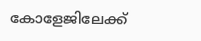കോളേജിലേക്ക്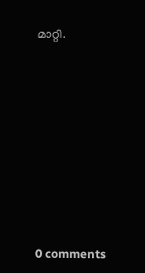മാറ്റി.









0 comments